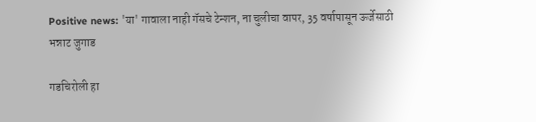Positive news: 'या' गावाला नाही गॅसचे टेन्शन, ना चुलीचा वापर, 35 वर्षापासून ऊर्जेसाठी भन्नाट जुगाड

गडचिरोली हा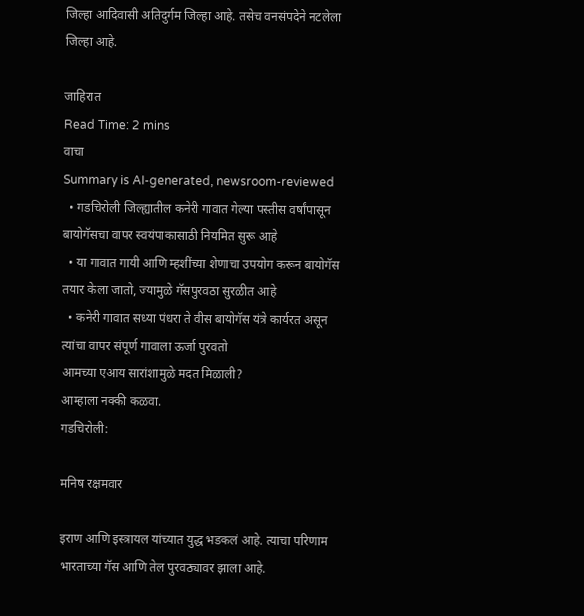जिल्हा आदिवासी अतिदुर्गम जिल्हा आहे. तसेच वनसंपदेने नटलेला जिल्हा आहे.

जाहिरात
Read Time: 2 mins
वाचा
Summary is AI-generated, newsroom-reviewed
  • गडचिरोली जिल्ह्यातील कनेरी गावात गेल्या पस्तीस वर्षांपासून बायोगॅसचा वापर स्वयंपाकासाठी नियमित सुरू आहे
  • या गावात गायी आणि म्हशींच्या शेणाचा उपयोग करून बायोगॅस तयार केला जातो, ज्यामुळे गॅसपुरवठा सुरळीत आहे
  • कनेरी गावात सध्या पंधरा ते वीस बायोगॅस यंत्रे कार्यरत असून त्यांचा वापर संपूर्ण गावाला ऊर्जा पुरवतो
आमच्या एआय सारांशामुळे मदत मिळाली?
आम्हाला नक्की कळवा.
गडचिरोली:

मनिष रक्षमवार

इराण आणि इस्त्रायल यांच्यात युद्ध भडकलं आहे. त्याचा परिणाम भारताच्या गॅस आणि तेल पुरवठ्यावर झाला आहे.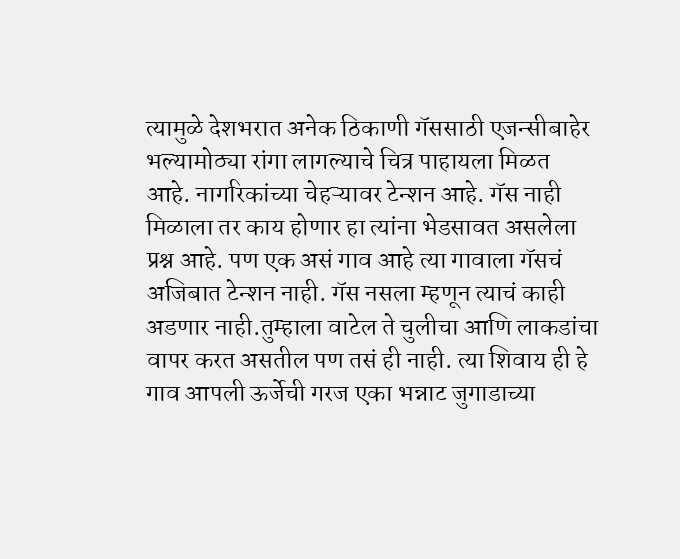त्यामुळे देशभरात अनेक ठिकाणी गॅससाठी एजन्सीबाहेर भल्यामोठ्या रांगा लागल्याचे चित्र पाहायला मिळत आहे. नागरिकांच्या चेहऱ्यावर टेन्शन आहे. गॅस नाही मिळाला तर काय होणार हा त्यांना भेडसावत असलेला प्रश्न आहे. पण एक असं गाव आहे त्या गावाला गॅसचं अजिबात टेन्शन नाही. गॅस नसला म्हणून त्याचं काही अडणार नाही.तुम्हाला वाटेल ते चुलीचा आणि लाकडांचा वापर करत असतील पण तसं ही नाही. त्या शिवाय ही हे गाव आपली ऊर्जेची गरज एका भन्नाट जुगाडाच्या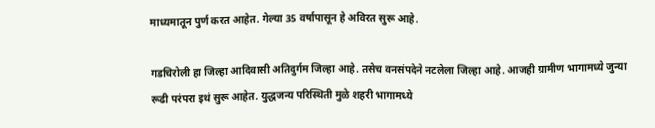माध्यमातून पुर्ण करत आहेत. गेल्या 35 वर्षापासून हे अविरत सुरू आहे.

गडचिरोली हा जिल्हा आदिवासी अतिदुर्गम जिल्हा आहे. तसेच वनसंपदेने नटलेला जिल्हा आहे. आजही ग्रामीण भागामध्ये जुन्या रूढी परंपरा इथं सुरू आहेत. युद्धजन्य परिस्थिती मुळे शहरी भागामध्ये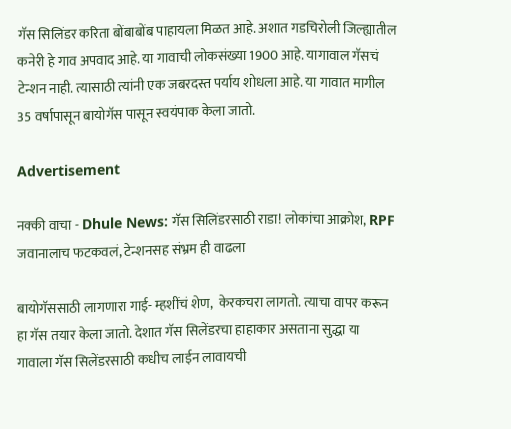गॅस सिलिंडर करिता बोंबाबोंब पाहायला मिळत आहे. अशात गडचिरोली जिल्ह्यातील कनेरी हे गाव अपवाद आहे. या गावाची लोकसंख्या 1900 आहे. यागावाल गॅसचं टेन्शन नाही. त्यासाठी त्यांनी एक जबरदस्त पर्याय शोधला आहे. या गावात मागील 35 वर्षापासून बायोगॅस पासून स्वयंपाक केला जातो.

Advertisement

नक्की वाचा - Dhule News: गॅस सिलिंडरसाठी राडा! लोकांचा आक्रोश, RPF जवानालाच फटकवलं, टेन्शनसह संभ्रम ही वाढला

बायोगॅससाठी लागणारा गाई- म्हशींचं शेण,  केरकचरा लागतो. त्याचा वापर करून हा गॅस तयार केला जातो. देशात गॅस सिलेंडरचा हाहाकार असताना सुद्धा या गावाला गॅस सिलेंडरसाठी कधीच लाईन लावायची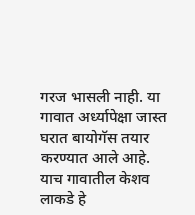गरज भासली नाही. या गावात अर्ध्यापेक्षा जास्त घरात बायोगॅस तयार करण्यात आले आहे. याच गावातील केशव लाकडे हे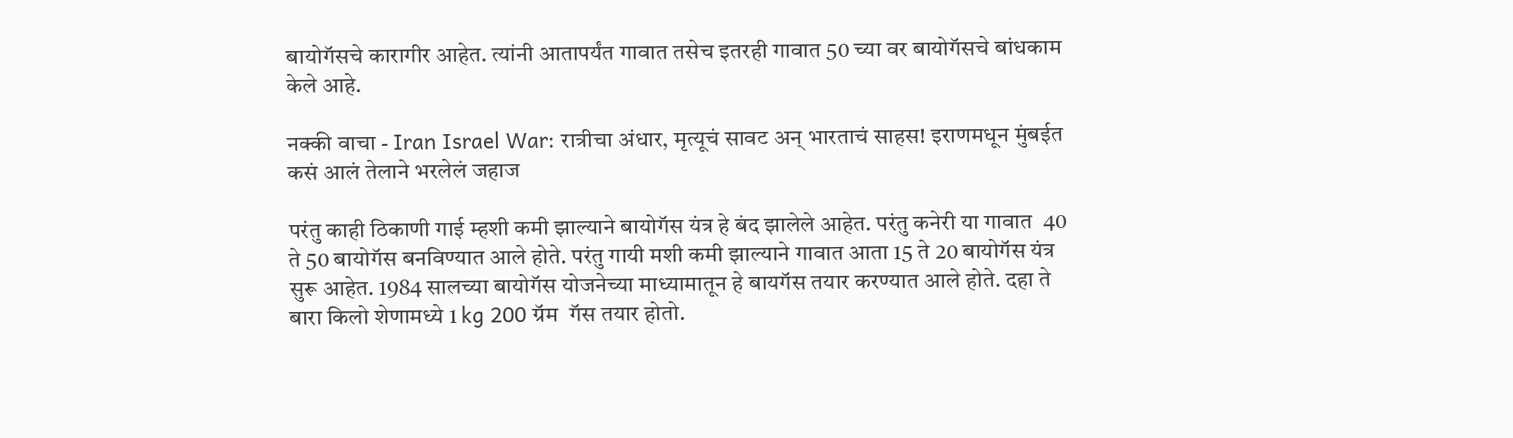बायोगॅसचे कारागीर आहेत. त्यांनी आतापर्यंत गावात तसेच इतरही गावात 50 च्या वर बायोगॅसचे बांधकाम केले आहे.

नक्की वाचा - Iran Israel War: रात्रीचा अंधार, मृत्यूचं सावट अन् भारताचं साहस! इराणमधून मुंबईत कसं आलं तेलाने भरलेलं जहाज

परंतु काही ठिकाणी गाई म्हशी कमी झाल्याने बायोगॅस यंत्र हे बंद झालेले आहेत. परंतु कनेरी या गावात  40 ते 50 बायोगॅस बनविण्यात आले होते. परंतु गायी मशी कमी झाल्याने गावात आता 15 ते 20 बायोगॅस यंत्र सुरू आहेत. 1984 सालच्या बायोगॅस योजनेच्या माध्यामातून हे बायगॅस तयार करण्यात आले होते. दहा ते बारा किलो शेणामध्ये 1 kg 200 ग्रॅम  गॅस तयार होतो.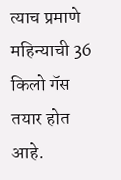त्याच प्रमाणे महिन्याची 36 किलो गॅस तयार होत आहे.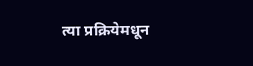त्या प्रक्रियेमधून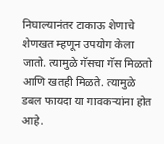निघाल्यानंतर टाकाऊ शेणाचे शेणखत म्हणून उपयोग केला जातो. त्यामुळे गॅसचा गॅस मिळतो आणि खतही मिळते. त्यामुळे डबल फायदा या गावकऱ्यांना होत आहे.